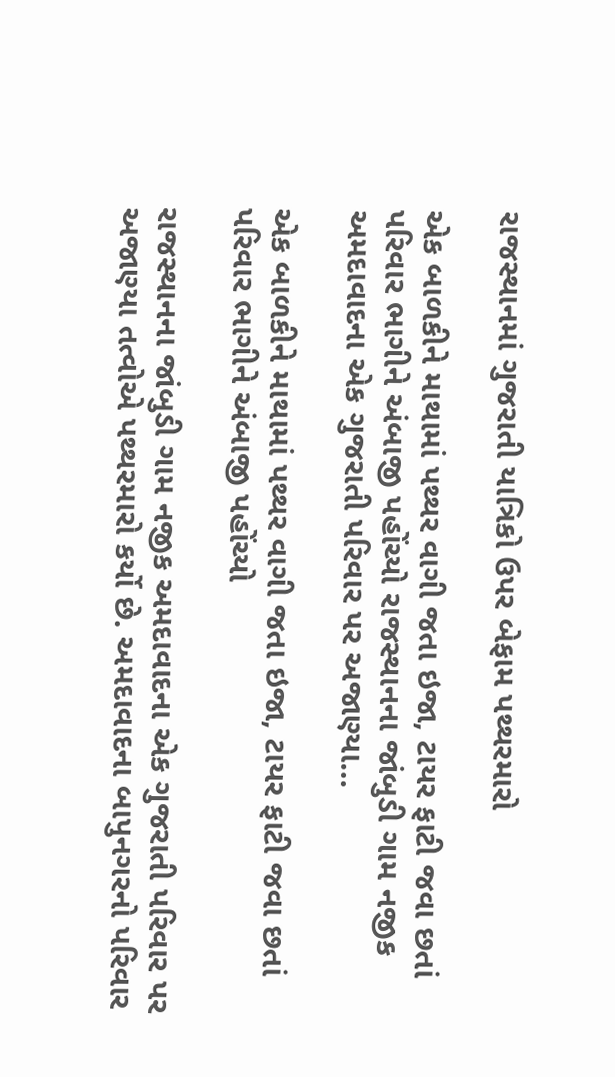રાજસ્થાનમાં ગુજરાતી યાત્રિકો ઉપર બેફામ પથ્થરમારો

એક બાળકીને માથામાં પથ્થર વાગી જતા ઇજા, ટાયર ફાટી જવા છતાં પરિવાર ભાગીને અંબાજી પહોંચ્યો રાજસ્થાનના જાંબુડી ગામ નજીક અમદાવાદના એક ગુજરાતી પરિવાર પર અજાણ્યા…

એક બાળકીને માથામાં પથ્થર વાગી જતા ઇજા, ટાયર ફાટી જવા છતાં પરિવાર ભાગીને અંબાજી પહોંચ્યો

રાજસ્થાનના જાંબુડી ગામ નજીક અમદાવાદના એક ગુજરાતી પરિવાર પર અજાણ્યા તત્વોએ પથ્થરમારો કર્યો છે. અમદાવાદના બાપુનગરનો પરિવાર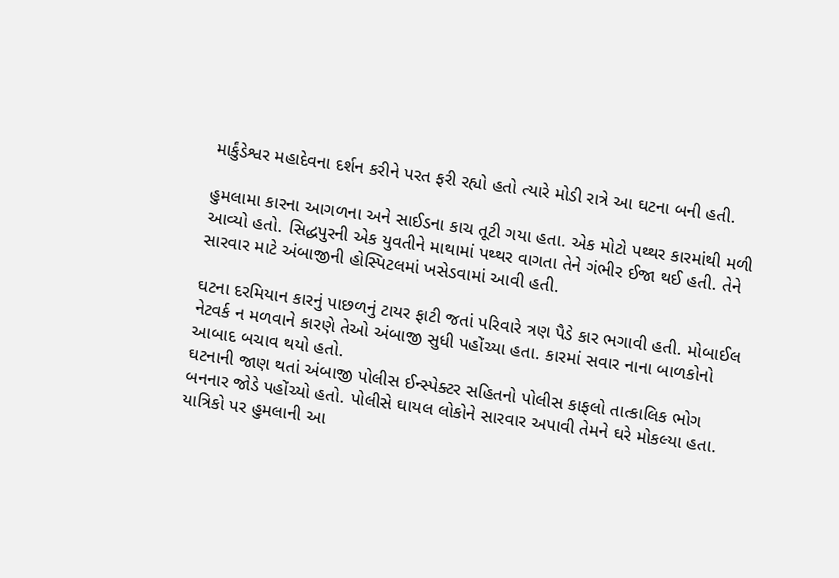માર્કુંડેશ્વર મહાદેવના દર્શન કરીને પરત ફરી રહ્યો હતો ત્યારે મોડી રાત્રે આ ઘટના બની હતી.

હુમલામા કારના આગળના અને સાઈડના કાચ તૂટી ગયા હતા. એક મોટો પથ્થર કારમાંથી મળી આવ્યો હતો. સિદ્ધપુરની એક યુવતીને માથામાં પથ્થર વાગતા તેને ગંભીર ઈજા થઈ હતી. તેને સારવાર માટે અંબાજીની હોસ્પિટલમાં ખસેડવામાં આવી હતી.

ઘટના દરમિયાન કારનું પાછળનું ટાયર ફાટી જતાં પરિવારે ત્રણ પૈડે કાર ભગાવી હતી. મોબાઈલ નેટવર્ક ન મળવાને કારણે તેઓ અંબાજી સુધી પહોંચ્યા હતા. કારમાં સવાર નાના બાળકોનો આબાદ બચાવ થયો હતો.
ઘટનાની જાણ થતાં અંબાજી પોલીસ ઈન્સ્પેક્ટર સહિતનો પોલીસ કાફલો તાત્કાલિક ભોગ બનનાર જોડે પહોંચ્યો હતો. પોલીસે ઘાયલ લોકોને સારવાર અપાવી તેમને ઘરે મોકલ્યા હતા. યાત્રિકો પર હુમલાની આ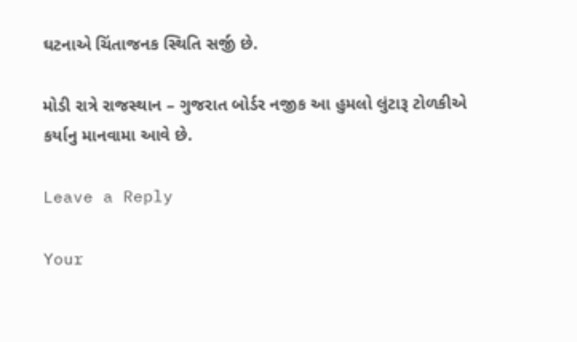ઘટનાએ ચિંતાજનક સ્થિતિ સર્જી છે.

મોડી રાત્રે રાજસ્થાન – ગુજરાત બોર્ડર નજીક આ હુમલો લુંટારૂ ટોળકીએ કર્યાનુ માનવામા આવે છે.

Leave a Reply

Your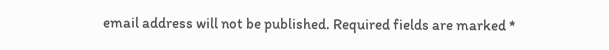email address will not be published. Required fields are marked *